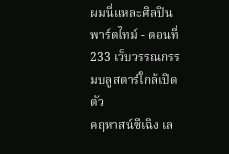ผมนี่แหละศิลปินพาร์ตไทม์ - ตอนที่ 233 เว็บวรรณกรรมบลูสตาร์ใกล้เปิดตัว
คฤหาสน์ซีเฉิง เล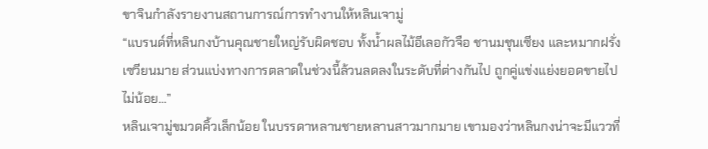ขาจินกำลังรายงานสถานการณ์การทำงานให้หลินเจามู่
“แบรนด์ที่หลินกงบ้านคุณชายใหญ่รับผิดชอบ ทั้งน้ำผลไม้อีเลอกัวจือ ชานมชุนเซียง และหมากฝรั่งเซวียนมาย ส่วนแบ่งทางการตลาดในช่วงนี้ล้วนลดลงในระดับที่ต่างกันไป ถูกคู่แข่งแย่งยอดขายไปไม่น้อย…”
หลินเจามู่ขมวดคิ้วเล็กน้อย ในบรรดาหลานชายหลานสาวมากมาย เขามองว่าหลินกงน่าจะมีแววที่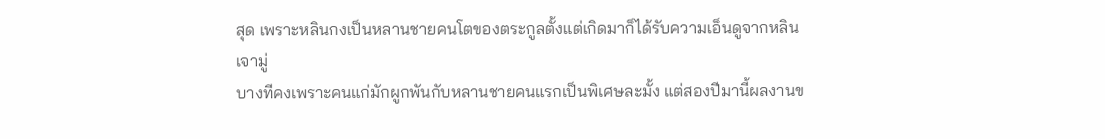สุด เพราะหลินกงเป็นหลานชายคนโตของตระกูลตั้งแต่เกิดมาก็ได้รับความเอ็นดูจากหลินเจามู่
บางทีคงเพราะคนแก่มักผูกพันกับหลานชายคนแรกเป็นพิเศษละมั้ง แต่สองปีมานี้ผลงานข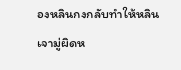องหลินกงกลับทำให้หลินเจามู่ผิดห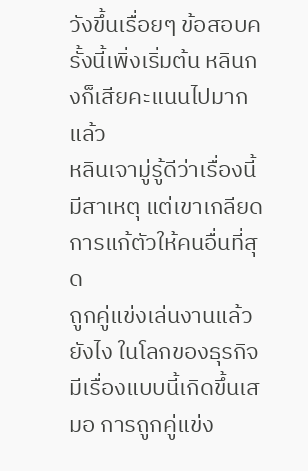วังขึ้นเรื่อยๆ ข้อสอบครั้งนี้เพิ่งเริ่มต้น หลินกงก็เสียคะแนนไปมากแล้ว
หลินเจามู่รู้ดีว่าเรื่องนี้มีสาเหตุ แต่เขาเกลียดการแก้ตัวให้คนอื่นที่สุด
ถูกคู่แข่งเล่นงานแล้วยังไง ในโลกของธุรกิจมีเรื่องแบบนี้เกิดขึ้นเสมอ การถูกคู่แข่ง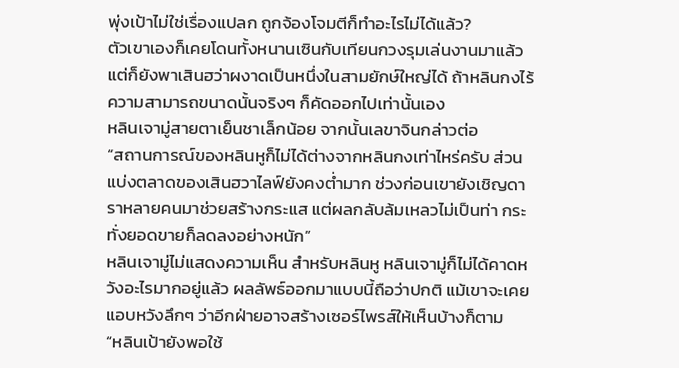พุ่งเป้าไม่ใช่เรื่องแปลก ถูกจ้องโจมตีก็ทำอะไรไม่ได้แล้ว?
ตัวเขาเองก็เคยโดนทั้งหนานเซินกับเทียนกวงรุมเล่นงานมาแล้ว แต่ก็ยังพาเสินฮว่าผงาดเป็นหนึ่งในสามยักษ์ใหญ่ได้ ถ้าหลินกงไร้ความสามารถขนาดนั้นจริงๆ ก็คัดออกไปเท่านั้นเอง
หลินเจามู่สายตาเย็นชาเล็กน้อย จากนั้นเลขาจินกล่าวต่อ
“สถานการณ์ของหลินหูก็ไม่ได้ต่างจากหลินกงเท่าไหร่ครับ ส่วนแบ่งตลาดของเสินฮวาไลฟ์ยังคงต่ำมาก ช่วงก่อนเขายังเชิญดาราหลายคนมาช่วยสร้างกระแส แต่ผลกลับล้มเหลวไม่เป็นท่า กระทั่งยอดขายก็ลดลงอย่างหนัก”
หลินเจามู่ไม่แสดงความเห็น สำหรับหลินหู หลินเจามู่ก็ไม่ได้คาดหวังอะไรมากอยู่แล้ว ผลลัพธ์ออกมาแบบนี้ถือว่าปกติ แม้เขาจะเคยแอบหวังลึกๆ ว่าอีกฝ่ายอาจสร้างเซอร์ไพรส์ให้เห็นบ้างก็ตาม
“หลินเป้ายังพอใช้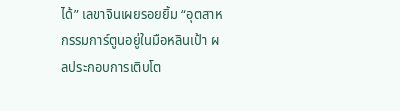ได้” เลขาจินเผยรอยยิ้ม “อุตสาหกรรมการ์ตูนอยู่ในมือหลินเป้า ผลประกอบการเติบโต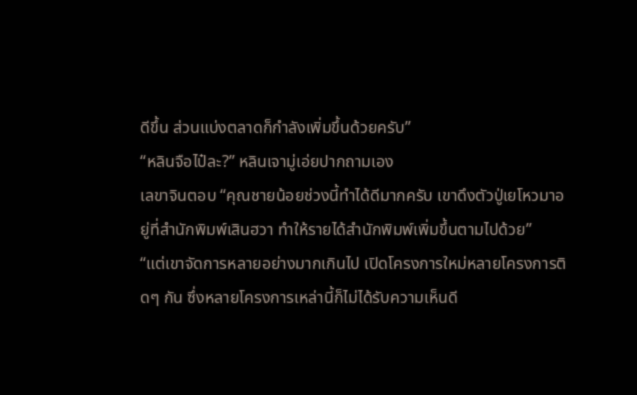ดีขึ้น ส่วนแบ่งตลาดก็กำลังเพิ่มขึ้นด้วยครับ”
“หลินจือไป๋ละ?” หลินเจามู่เอ่ยปากถามเอง
เลขาจินตอบ “คุณชายน้อยช่วงนี้ทำได้ดีมากครับ เขาดึงตัวปู่เยโหวมาอยู่ที่สำนักพิมพ์เสินฮวา ทำให้รายได้สำนักพิมพ์เพิ่มขึ้นตามไปด้วย”
“แต่เขาจัดการหลายอย่างมากเกินไป เปิดโครงการใหม่หลายโครงการติดๆ กัน ซึ่งหลายโครงการเหล่านี้ก็ไม่ได้รับความเห็นดี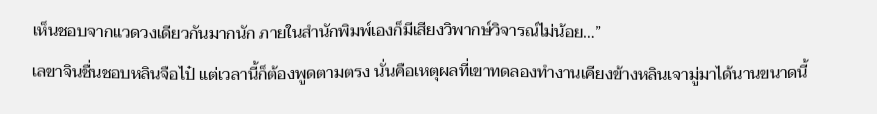เห็นชอบจากแวดวงเดียวกันมากนัก ภายในสำนักพิมพ์เองก็มีเสียงวิพากษ์วิจารณ์ไม่น้อย…”
เลขาจินชื่นชอบหลินจือไป๋ แต่เวลานี้ก็ต้องพูดตามตรง นั่นคือเหตุผลที่เขาทดลองทำงานเคียงข้างหลินเจามู่มาได้นานขนาดนี้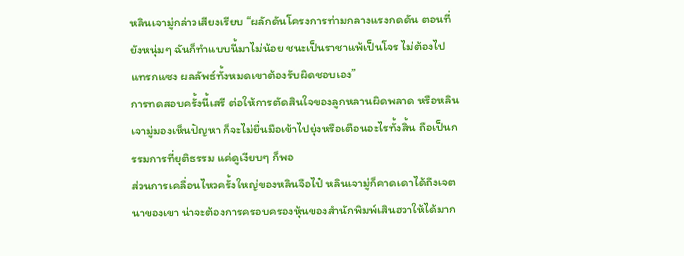หลินเจามู่กล่าวเสียงเรียบ “ผลักดันโครงการท่ามกลางแรงกดดัน ตอนที่ยังหนุ่มๆ ฉันก็ทำแบบนี้มาไม่น้อย ชนะเป็นราชาแพ้เป็นโจร ไม่ต้องไปแทรกแซง ผลลัพธ์ทั้งหมดเขาต้องรับผิดชอบเอง”
การทดสอบครั้งนี้เสรี ต่อให้การตัดสินใจของลูกหลานผิดพลาด หรือหลินเจามู่มองเห็นปัญหา ก็จะไม่ยื่นมือเข้าไปยุ่งหรือเตือนอะไรทั้งสิ้น ถือเป็นกรรมการที่ยุติธรรม แค่ดูเงียบๆ ก็พอ
ส่วนการเคลื่อนไหวครั้งใหญ่ของหลินจือไป๋ หลินเจามู่ก็คาดเดาได้ถึงเจตนาของเขา น่าจะต้องการครอบครองหุ้นของสำนักพิมพ์เสินฮวาให้ได้มาก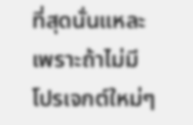ที่สุดนั่นแหละ
เพราะถ้าไม่มีโปรเจกต์ใหม่ๆ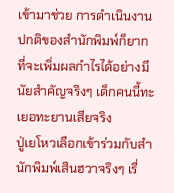เข้ามาช่วย การดำเนินงานปกติของสำนักพิมพ์ก็ยากที่จะเพิ่มผลกำไรได้อย่างมีนัยสำคัญจริงๆ เด็กคนนี้ทะเยอทะยานเสียจริง
ปู่เยโหวเลือกเข้าร่วมกับสำนักพิมพ์เสินฮวาจริงๆ เรื่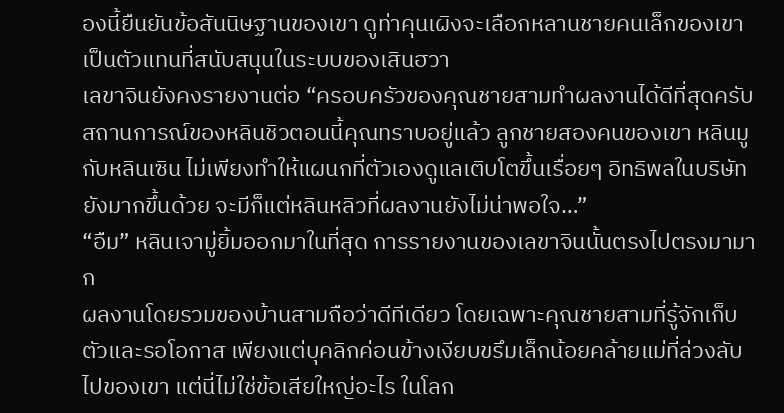องนี้ยืนยันข้อสันนิษฐานของเขา ดูท่าคุนเผิงจะเลือกหลานชายคนเล็กของเขาเป็นตัวแทนที่สนับสนุนในระบบของเสินฮวา
เลขาจินยังคงรายงานต่อ “ครอบครัวของคุณชายสามทำผลงานได้ดีที่สุดครับ สถานการณ์ของหลินชิวตอนนี้คุณทราบอยู่แล้ว ลูกชายสองคนของเขา หลินมูกับหลินเซิน ไม่เพียงทำให้แผนกที่ตัวเองดูแลเติบโตขึ้นเรื่อยๆ อิทธิพลในบริษัทยังมากขึ้นด้วย จะมีก็แต่หลินหลิวที่ผลงานยังไม่น่าพอใจ…”
“อืม” หลินเจามู่ยิ้มออกมาในที่สุด การรายงานของเลขาจินนั้นตรงไปตรงมามาก
ผลงานโดยรวมของบ้านสามถือว่าดีทีเดียว โดยเฉพาะคุณชายสามที่รู้จักเก็บตัวและรอโอกาส เพียงแต่บุคลิกค่อนข้างเงียบขรึมเล็กน้อยคล้ายแม่ที่ล่วงลับไปของเขา แต่นี่ไม่ใช่ข้อเสียใหญ่อะไร ในโลก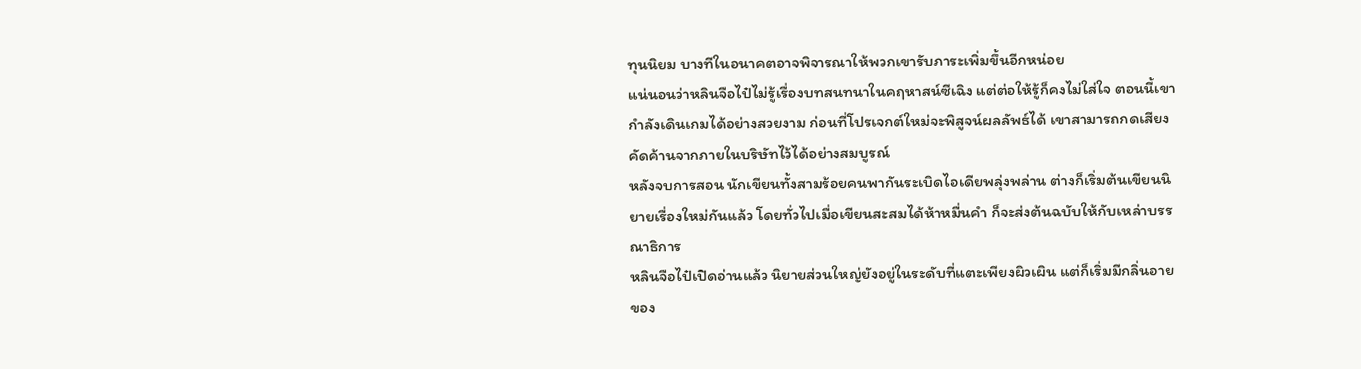ทุนนิยม บางทีในอนาคตอาจพิจารณาให้พวกเขารับภาระเพิ่มขึ้นอีกหน่อย
แน่นอนว่าหลินจือไป๋ไม่รู้เรื่องบทสนทนาในคฤหาสน์ซีเฉิง แต่ต่อให้รู้ก็คงไม่ใส่ใจ ตอนนี้เขากำลังเดินเกมได้อย่างสวยงาม ก่อนที่โปรเจกต์ใหม่จะพิสูจน์ผลลัพธ์ได้ เขาสามารถกดเสียงคัดค้านจากภายในบริษัทไว้ได้อย่างสมบูรณ์
หลังจบการสอน นักเขียนทั้งสามร้อยคนพากันระเบิดไอเดียพลุ่งพล่าน ต่างก็เริ่มต้นเขียนนิยายเรื่องใหม่กันแล้ว โดยทั่วไปเมื่อเขียนสะสมได้ห้าหมื่นคำ ก็จะส่งต้นฉบับให้กับเหล่าบรรณาธิการ
หลินจือไป๋เปิดอ่านแล้ว นิยายส่วนใหญ่ยังอยู่ในระดับที่แตะเพียงผิวเผิน แต่ก็เริ่มมีกลิ่นอายของ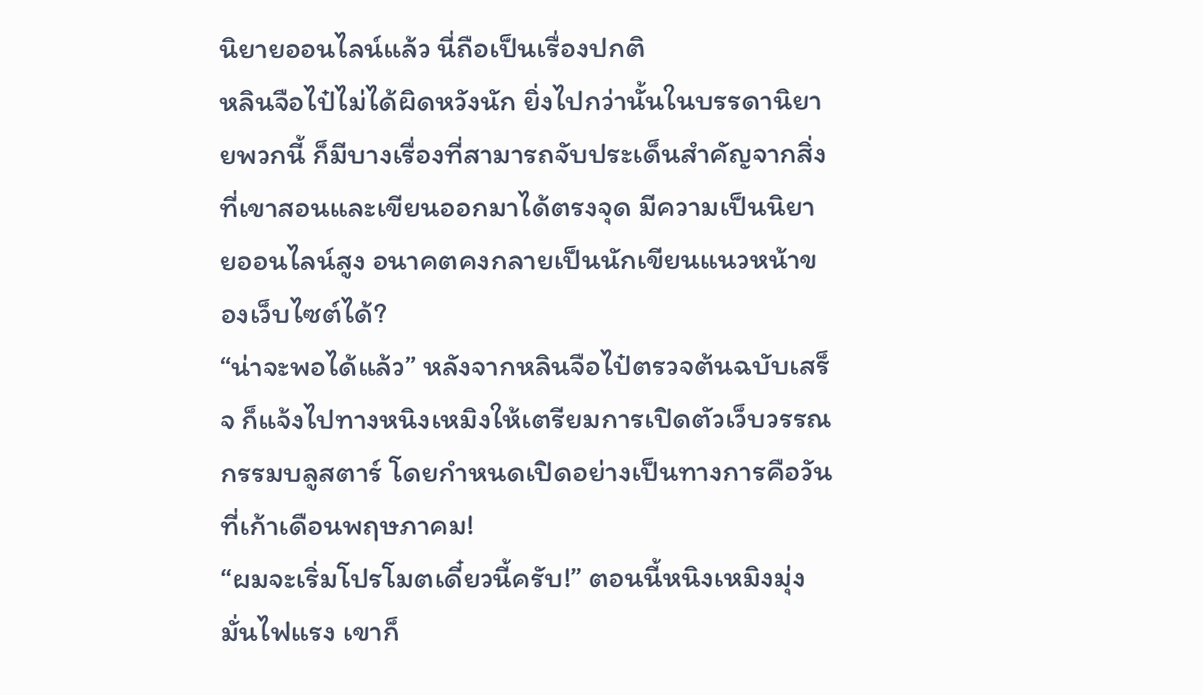นิยายออนไลน์แล้ว นี่ถือเป็นเรื่องปกติ
หลินจือไป๋ไม่ได้ผิดหวังนัก ยิ่งไปกว่านั้นในบรรดานิยายพวกนี้ ก็มีบางเรื่องที่สามารถจับประเด็นสำคัญจากสิ่งที่เขาสอนและเขียนออกมาได้ตรงจุด มีความเป็นนิยายออนไลน์สูง อนาคตคงกลายเป็นนักเขียนแนวหน้าของเว็บไซต์ได้?
“น่าจะพอได้แล้ว” หลังจากหลินจือไป๋ตรวจต้นฉบับเสร็จ ก็แจ้งไปทางหนิงเหมิงให้เตรียมการเปิดตัวเว็บวรรณกรรมบลูสตาร์ โดยกำหนดเปิดอย่างเป็นทางการคือวันที่เก้าเดือนพฤษภาคม!
“ผมจะเริ่มโปรโมตเดี๋ยวนี้ครับ!” ตอนนี้หนิงเหมิงมุ่งมั่นไฟแรง เขาก็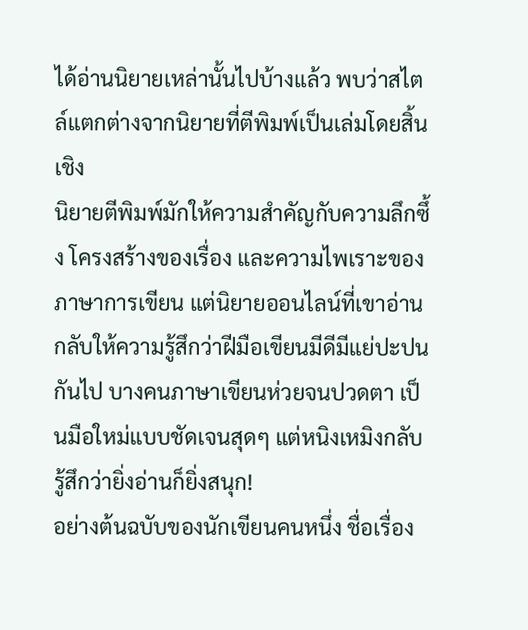ได้อ่านนิยายเหล่านั้นไปบ้างแล้ว พบว่าสไตล์แตกต่างจากนิยายที่ตีพิมพ์เป็นเล่มโดยสิ้นเชิง
นิยายตีพิมพ์มักให้ความสำคัญกับความลึกซึ้ง โครงสร้างของเรื่อง และความไพเราะของภาษาการเขียน แต่นิยายออนไลน์ที่เขาอ่านกลับให้ความรู้สึกว่าฝีมือเขียนมีดีมีแย่ปะปนกันไป บางคนภาษาเขียนห่วยจนปวดตา เป็นมือใหม่แบบชัดเจนสุดๆ แต่หนิงเหมิงกลับรู้สึกว่ายิ่งอ่านก็ยิ่งสนุก!
อย่างต้นฉบับของนักเขียนคนหนึ่ง ชื่อเรื่อง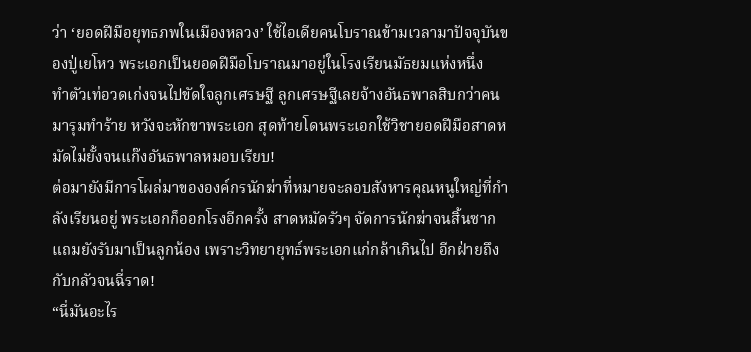ว่า ‘ยอดฝีมือยุทธภพในเมืองหลวง’ ใช้ไอเดียคนโบราณข้ามเวลามาปัจจุบันของปู่เยโหว พระเอกเป็นยอดฝีมือโบราณมาอยู่ในโรงเรียนมัธยมแห่งหนึ่ง
ทำตัวเท่อวดเก่งจนไปขัดใจลูกเศรษฐี ลูกเศรษฐีเลยจ้างอันธพาลสิบกว่าคนมารุมทำร้าย หวังจะหักขาพระเอก สุดท้ายโดนพระเอกใช้วิชายอดฝีมือสาดหมัดไม่ยั้งจนแก๊งอันธพาลหมอบเรียบ!
ต่อมายังมีการโผล่มาขององค์กรนักฆ่าที่หมายจะลอบสังหารคุณหนูใหญ่ที่กำลังเรียนอยู่ พระเอกก็ออกโรงอีกครั้ง สาดหมัดรัวๆ จัดการนักฆ่าจนสิ้นซาก แถมยังรับมาเป็นลูกน้อง เพราะวิทยายุทธ์พระเอกแก่กล้าเกินไป อีกฝ่ายถึงกับกลัวจนฉี่ราด!
“นี่มันอะไร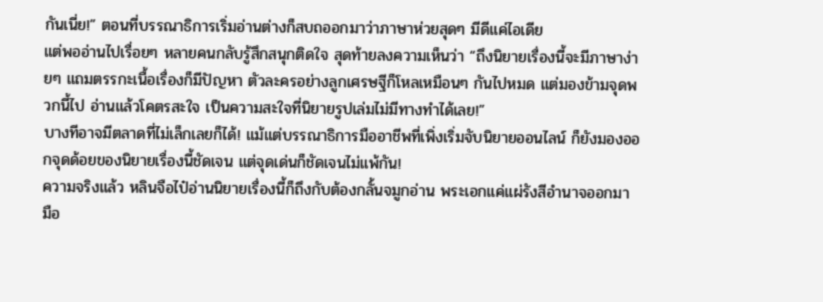กันเนี่ย!” ตอนที่บรรณาธิการเริ่มอ่านต่างก็สบถออกมาว่าภาษาห่วยสุดๆ มีดีแค่ไอเดีย
แต่พออ่านไปเรื่อยๆ หลายคนกลับรู้สึกสนุกติดใจ สุดท้ายลงความเห็นว่า “ถึงนิยายเรื่องนี้จะมีภาษาง่ายๆ แถมตรรกะเนื้อเรื่องก็มีปัญหา ตัวละครอย่างลูกเศรษฐีก็โหลเหมือนๆ กันไปหมด แต่มองข้ามจุดพวกนี้ไป อ่านแล้วโคตรสะใจ เป็นความสะใจที่นิยายรูปเล่มไม่มีทางทำได้เลย!”
บางทีอาจมีตลาดที่ไม่เล็กเลยก็ได้! แม้แต่บรรณาธิการมืออาชีพที่เพิ่งเริ่มจับนิยายออนไลน์ ก็ยังมองออกจุดด้อยของนิยายเรื่องนี้ชัดเจน แต่จุดเด่นก็ชัดเจนไม่แพ้กัน!
ความจริงแล้ว หลินจือไป๋อ่านนิยายเรื่องนี้ก็ถึงกับต้องกลั้นจมูกอ่าน พระเอกแค่แผ่รังสีอำนาจออกมา มือ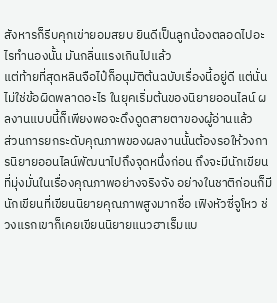สังหารก็รีบคุกเข่ายอมสยบ ยินดีเป็นลูกน้องตลอดไปอะไรทำนองนั้น มันกลิ่นแรงเกินไปแล้ว
แต่ท้ายที่สุดหลินจือไป๋ก็อนุมัติต้นฉบับเรื่องนี้อยู่ดี แต่นั่นไม่ใช่ข้อผิดพลาดอะไร ในยุคเริ่มต้นของนิยายออนไลน์ ผลงานแบบนี้ก็เพียงพอจะดึงดูดสายตาของผู้อ่านแล้ว
ส่วนการยกระดับคุณภาพของผลงานนั้นต้องรอให้วงการนิยายออนไลน์พัฒนาไปถึงจุดหนึ่งก่อน ถึงจะมีนักเขียนที่มุ่งมั่นในเรื่องคุณภาพอย่างจริงจัง อย่างในชาติก่อนก็มีนักเขียนที่เขียนนิยายคุณภาพสูงมากชื่อ เฟิงหัวซี่จูโหว ช่วงแรกเขาก็เคยเขียนนิยายแนวฮาเร็มแบ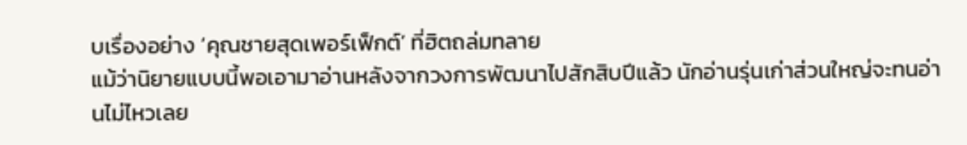บเรื่องอย่าง ‘คุณชายสุดเพอร์เฟ็กต์’ ที่ฮิตถล่มทลาย
แม้ว่านิยายแบบนี้พอเอามาอ่านหลังจากวงการพัฒนาไปสักสิบปีแล้ว นักอ่านรุ่นเก่าส่วนใหญ่จะทนอ่านไม่ไหวเลย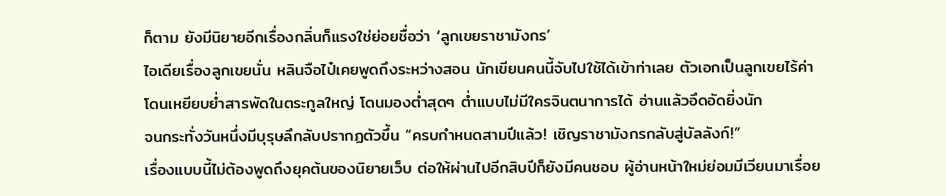ก็ตาม ยังมีนิยายอีกเรื่องกลิ่นก็แรงใช่ย่อยชื่อว่า ‘ลูกเขยราชามังกร’
ไอเดียเรื่องลูกเขยนั่น หลินจือไป๋เคยพูดถึงระหว่างสอน นักเขียนคนนี้จับไปใช้ได้เข้าท่าเลย ตัวเอกเป็นลูกเขยไร้ค่า โดนเหยียบย่ำสารพัดในตระกูลใหญ่ โดนมองต่ำสุดๆ ต่ำแบบไม่มีใครจินตนาการได้ อ่านแล้วอึดอัดยิ่งนัก
จนกระทั่งวันหนึ่งมีบุรุษลึกลับปรากฏตัวขึ้น “ครบกำหนดสามปีแล้ว! เชิญราชามังกรกลับสู่บัลลังก์!”
เรื่องแบบนี้ไม่ต้องพูดถึงยุคต้นของนิยายเว็บ ต่อให้ผ่านไปอีกสิบปีก็ยังมีคนชอบ ผู้อ่านหน้าใหม่ย่อมมีเวียนมาเรื่อย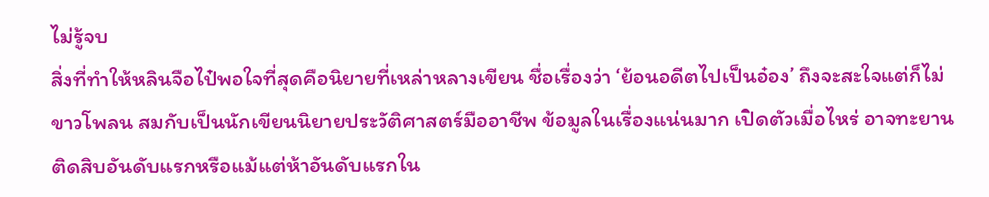ไม่รู้จบ
สิ่งที่ทำให้หลินจือไป๋พอใจที่สุดคือนิยายที่เหล่าหลางเขียน ชื่อเรื่องว่า ‘ย้อนอดีตไปเป็นอ๋อง’ ถึงจะสะใจแต่ก็ไม่ขาวโพลน สมกับเป็นนักเขียนนิยายประวัติศาสตร์มืออาชีพ ข้อมูลในเรื่องแน่นมาก เปิดตัวเมื่อไหร่ อาจทะยานติดสิบอันดับแรกหรือแม้แต่ห้าอันดับแรกใน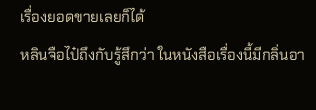เรื่องยอดขายเลยก็ได้
หลินจือไป๋ถึงกับรู้สึกว่า ในหนังสือเรื่องนี้มีกลิ่นอา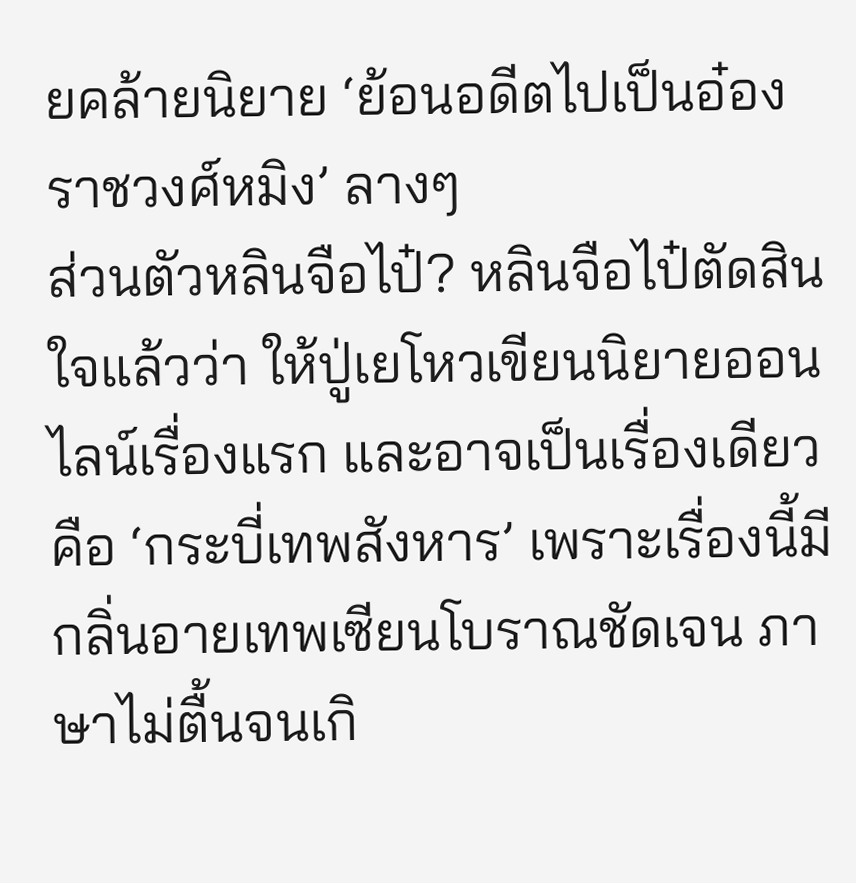ยคล้ายนิยาย ‘ย้อนอดีตไปเป็นอ๋องราชวงศ์หมิง’ ลางๆ
ส่วนตัวหลินจือไป๋? หลินจือไป๋ตัดสินใจแล้วว่า ให้ปู่เยโหวเขียนนิยายออนไลน์เรื่องแรก และอาจเป็นเรื่องเดียวคือ ‘กระบี่เทพสังหาร’ เพราะเรื่องนี้มีกลิ่นอายเทพเซียนโบราณชัดเจน ภาษาไม่ตื้นจนเกิ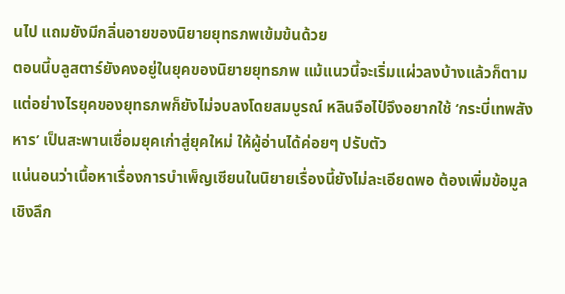นไป แถมยังมีกลิ่นอายของนิยายยุทธภพเข้มข้นด้วย
ตอนนี้บลูสตาร์ยังคงอยู่ในยุคของนิยายยุทธภพ แม้แนวนี้จะเริ่มแผ่วลงบ้างแล้วก็ตาม แต่อย่างไรยุคของยุทธภพก็ยังไม่จบลงโดยสมบูรณ์ หลินจือไป๋จึงอยากใช้ ‘กระบี่เทพสังหาร’ เป็นสะพานเชื่อมยุคเก่าสู่ยุคใหม่ ให้ผู้อ่านได้ค่อยๆ ปรับตัว
แน่นอนว่าเนื้อหาเรื่องการบำเพ็ญเซียนในนิยายเรื่องนี้ยังไม่ละเอียดพอ ต้องเพิ่มข้อมูลเชิงลึก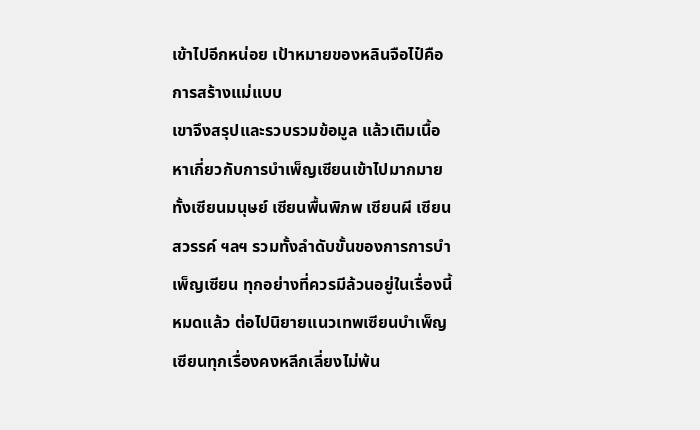เข้าไปอีกหน่อย เป้าหมายของหลินจือไป๋คือการสร้างแม่แบบ
เขาจึงสรุปและรวบรวมข้อมูล แล้วเติมเนื้อหาเกี่ยวกับการบำเพ็ญเซียนเข้าไปมากมาย ทั้งเซียนมนุษย์ เซียนพื้นพิภพ เซียนผี เซียนสวรรค์ ฯลฯ รวมทั้งลำดับขั้นของการการบำเพ็ญเซียน ทุกอย่างที่ควรมีล้วนอยู่ในเรื่องนี้หมดแล้ว ต่อไปนิยายแนวเทพเซียนบำเพ็ญเซียนทุกเรื่องคงหลีกเลี่ยงไม่พ้น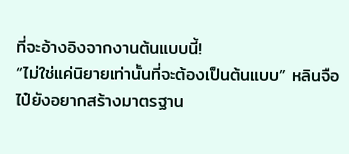ที่จะอ้างอิงจากงานต้นแบบนี้!
“ไม่ใช่แค่นิยายเท่านั้นที่จะต้องเป็นต้นแบบ” หลินจือไป๋ยังอยากสร้างมาตรฐาน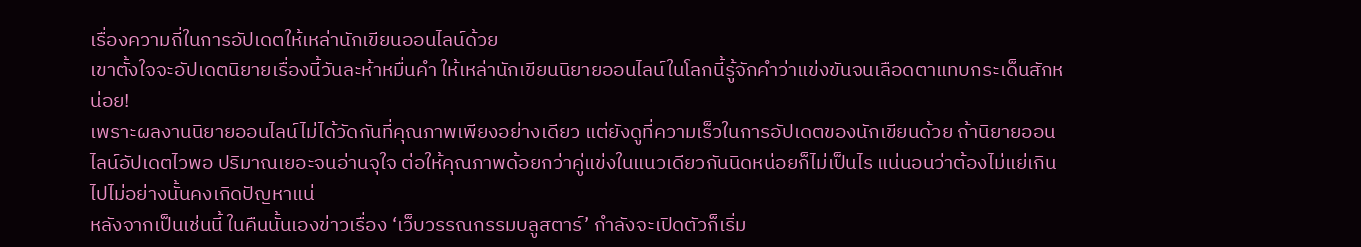เรื่องความถี่ในการอัปเดตให้เหล่านักเขียนออนไลน์ด้วย
เขาตั้งใจจะอัปเดตนิยายเรื่องนี้วันละห้าหมื่นคำ ให้เหล่านักเขียนนิยายออนไลน์ในโลกนี้รู้จักคำว่าแข่งขันจนเลือดตาแทบกระเด็นสักหน่อย!
เพราะผลงานนิยายออนไลน์ไม่ได้วัดกันที่คุณภาพเพียงอย่างเดียว แต่ยังดูที่ความเร็วในการอัปเดตของนักเขียนด้วย ถ้านิยายออนไลน์อัปเดตไวพอ ปริมาณเยอะจนอ่านจุใจ ต่อให้คุณภาพด้อยกว่าคู่แข่งในแนวเดียวกันนิดหน่อยก็ไม่เป็นไร แน่นอนว่าต้องไม่แย่เกินไปไม่อย่างนั้นคงเกิดปัญหาแน่
หลังจากเป็นเช่นนี้ ในคืนนั้นเองข่าวเรื่อง ‘เว็บวรรณกรรมบลูสตาร์’ กำลังจะเปิดตัวก็เริ่ม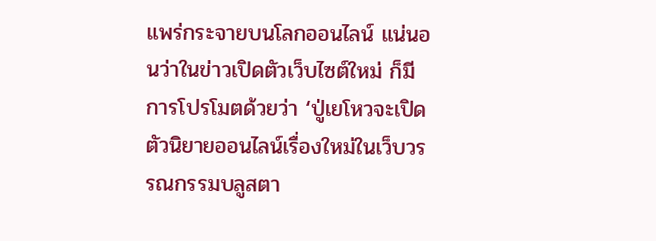แพร่กระจายบนโลกออนไลน์ แน่นอนว่าในข่าวเปิดตัวเว็บไซต์ใหม่ ก็มีการโปรโมตด้วยว่า ‘ปู่เยโหวจะเปิดตัวนิยายออนไลน์เรื่องใหม่ในเว็บวรรณกรรมบลูสตา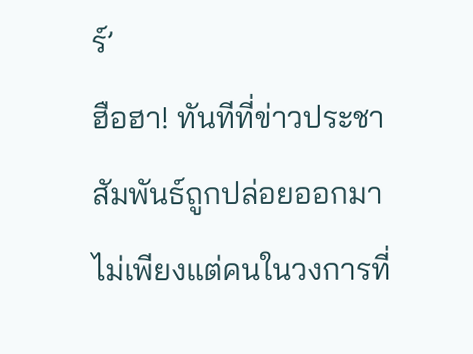ร์’
ฮือฮา! ทันทีที่ข่าวประชาสัมพันธ์ถูกปล่อยออกมา ไม่เพียงแต่คนในวงการที่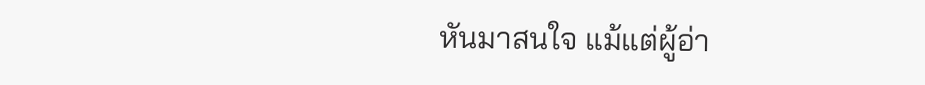หันมาสนใจ แม้แต่ผู้อ่า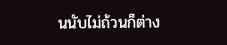นนับไม่ถ้วนก็ต่าง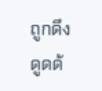ถูกดึงดูดด้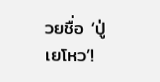วยชื่อ ‘ปู่เยโหว’!